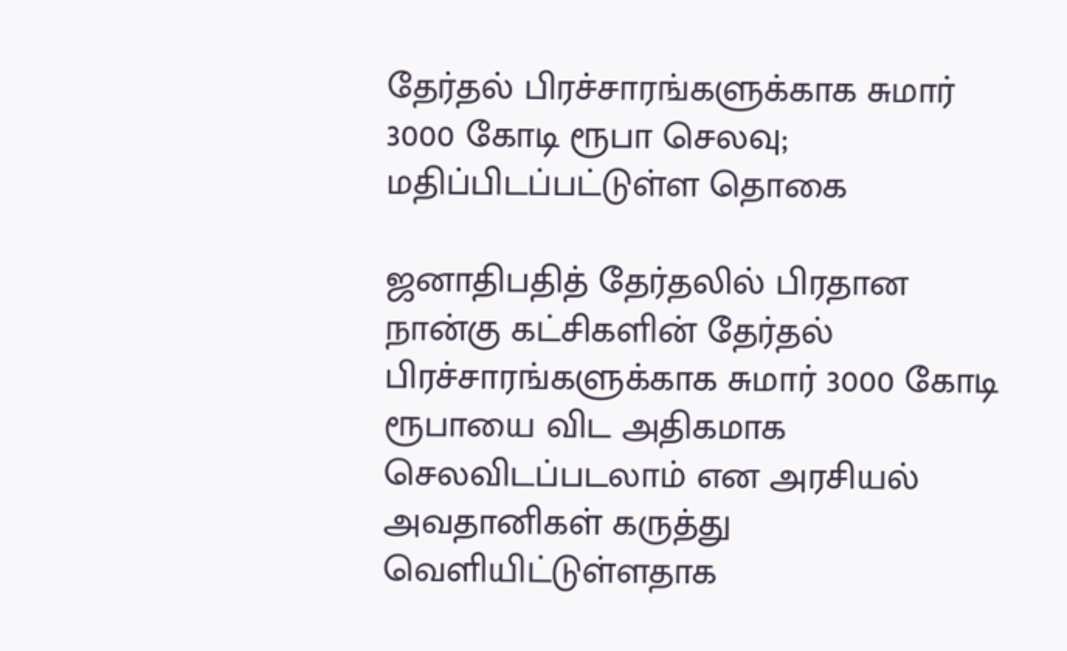தேர்தல் பிரச்சாரங்களுக்காக சுமார் 3000 கோடி ரூபா செலவு; மதிப்பிடப்பட்டுள்ள தொகை

ஜனாதிபதித் தேர்தலில் பிரதான நான்கு கட்சிகளின் தேர்தல் பிரச்சாரங்களுக்காக சுமார் 3000 கோடி ரூபாயை விட அதிகமாக செலவிடப்படலாம் என அரசியல் அவதானிகள் கருத்து வெளியிட்டுள்ளதாக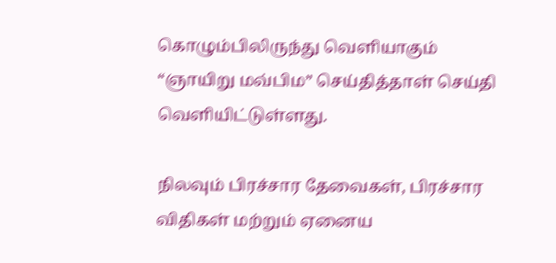கொழும்பிலிருந்து வெளியாகும் “ஞாயிறு மவ்பிம” செய்தித்தாள் செய்தி வெளியிட்டுள்ளது.

நிலவும் பிரச்சார தேவைகள், பிரச்சார விதிகள் மற்றும் ஏனைய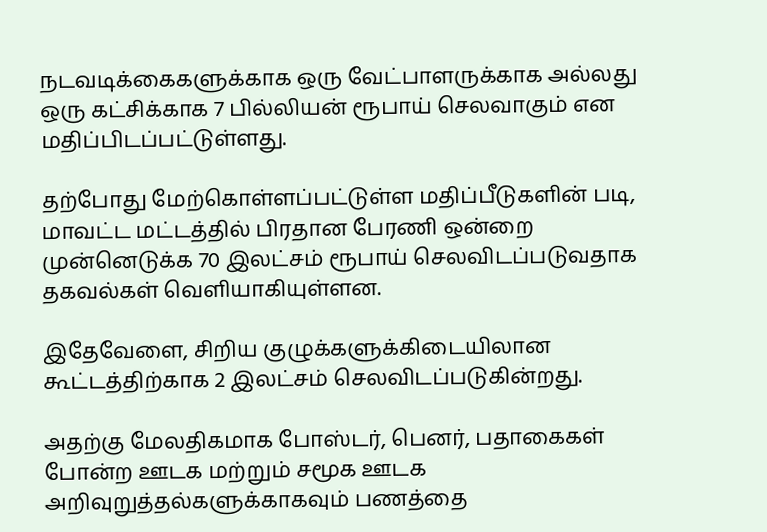நடவடிக்கைகளுக்காக ஒரு வேட்பாளருக்காக அல்லது ஒரு கட்சிக்காக 7 பில்லியன் ரூபாய் செலவாகும் என மதிப்பிடப்பட்டுள்ளது.

தற்போது மேற்கொள்ளப்பட்டுள்ள மதிப்பீடுகளின் படி, மாவட்ட மட்டத்தில் பிரதான பேரணி ஒன்றை முன்னெடுக்க 70 இலட்சம் ரூபாய் செலவிடப்படுவதாக தகவல்கள் வெளியாகியுள்ளன.

இதேவேளை, சிறிய குழுக்களுக்கிடையிலான கூட்டத்திற்காக 2 இலட்சம் செலவிடப்படுகின்றது.

அதற்கு மேலதிகமாக போஸ்டர், பெனர், பதாகைகள் போன்ற ஊடக மற்றும் சமூக ஊடக அறிவுறுத்தல்களுக்காகவும் பணத்தை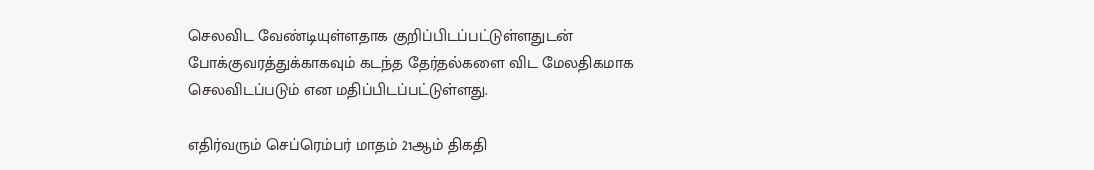செலவிட வேண்டியுள்ளதாக குறிப்பிடப்பட்டுள்ளதுடன் போக்குவரத்துக்காகவும் கடந்த தேர்தல்களை விட மேலதிகமாக செலவிடப்படும் என மதிப்பிடப்பட்டுள்ளது.

எதிர்வரும் செப்ரெம்பர் மாதம் 21ஆம் திகதி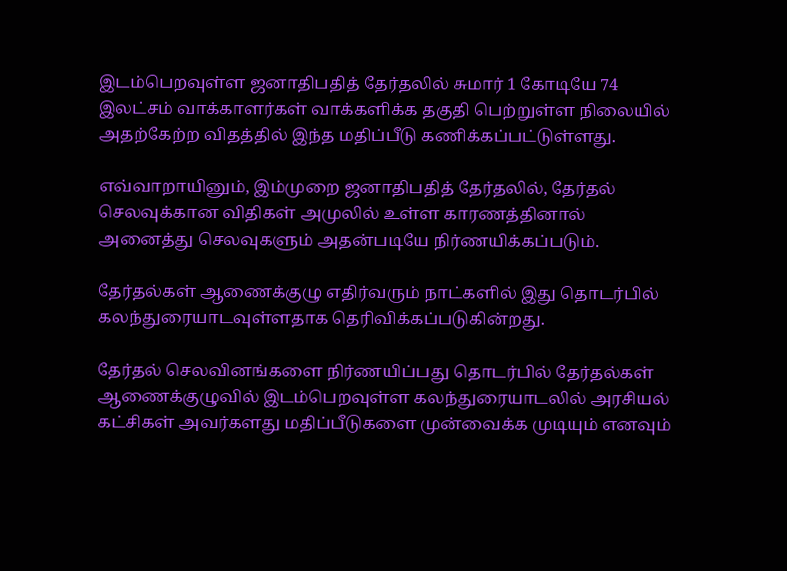இடம்பெறவுள்ள ஜனாதிபதித் தேர்தலில் சுமார் 1 கோடியே 74 இலட்சம் வாக்காளர்கள் வாக்களிக்க தகுதி பெற்றுள்ள நிலையில் அதற்கேற்ற விதத்தில் இந்த மதிப்பீடு கணிக்கப்பட்டுள்ளது.

எவ்வாறாயினும், இம்முறை ஜனாதிபதித் தேர்தலில், தேர்தல் செலவுக்கான விதிகள் அமுலில் உள்ள காரணத்தினால் அனைத்து செலவுகளும் அதன்படியே நிர்ணயிக்கப்படும்.

தேர்தல்கள் ஆணைக்குழு எதிர்வரும் நாட்களில் இது தொடர்பில் கலந்துரையாடவுள்ளதாக தெரிவிக்கப்படுகின்றது.

தேர்தல் செலவினங்களை நிர்ணயிப்பது தொடர்பில் தேர்தல்கள் ஆணைக்குழுவில் இடம்பெறவுள்ள கலந்துரையாடலில் அரசியல் கட்சிகள் அவர்களது மதிப்பீடுகளை முன்வைக்க முடியும் எனவும்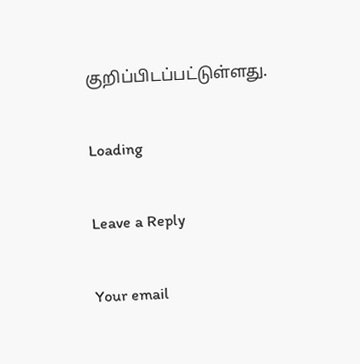குறிப்பிடப்பட்டுள்ளது.

Loading

Leave a Reply

Your email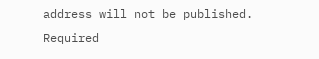address will not be published. Required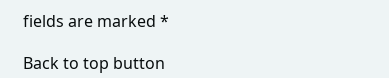fields are marked *

Back to top button